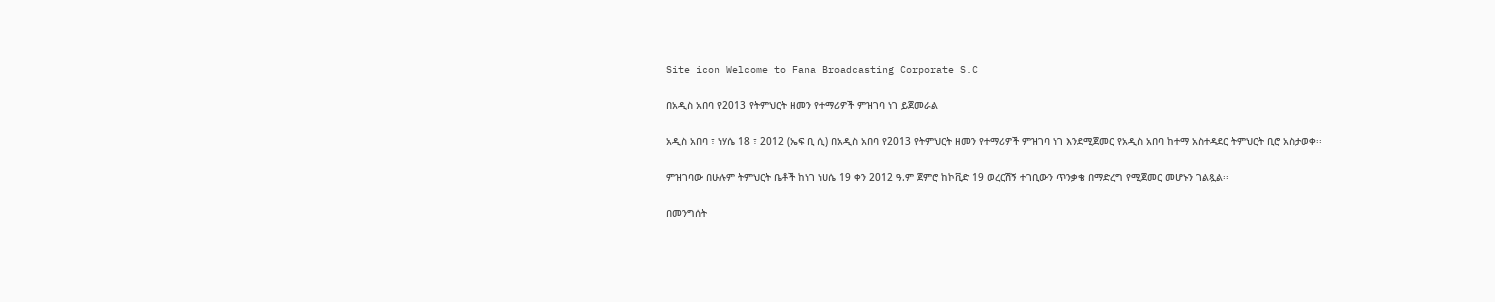Site icon Welcome to Fana Broadcasting Corporate S.C

በአዲስ አበባ የ2013 የትምህርት ዘመን የተማሪዎች ምዝገባ ነገ ይጀመራል

አዲስ አበባ ፣ ነሃሴ 18 ፣ 2012 (ኤፍ ቢ ሲ) በአዲስ አበባ የ2013 የትምህርት ዘመን የተማሪዎች ምዝገባ ነገ እንደሚጀመር የአዲስ አበባ ከተማ አስተዳደር ትምህርት ቢሮ አስታወቀ፡፡

ምዝገባው በሁሉም ትምህርት ቤቶች ከነገ ነሀሴ 19 ቀን 2012 ዓ.ም ጀምሮ ከኮቪድ 19 ወረርሽኝ ተገቢውን ጥንቃቄ በማድረግ የሚጀመር መሆኑን ገልጿል፡፡

በመንግሰት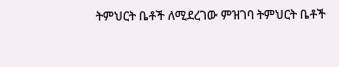ትምህርት ቤቶች ለሚደረገው ምዝገባ ትምህርት ቤቶች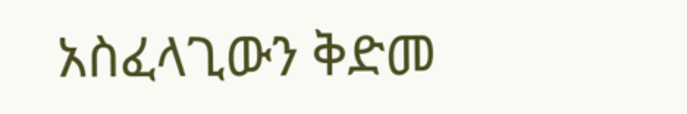አስፈላጊውን ቅድመ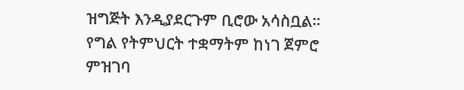ዝግጅት እንዲያደርጉም ቢሮው አሳስቧል፡፡
የግል የትምህርት ተቋማትም ከነገ ጀምሮ ምዝገባ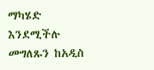ማካሄድ እንደሚችሉ መግለጹን ከአዲስ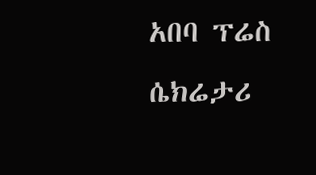አበባ ፕሬስ ሴክሬታሪ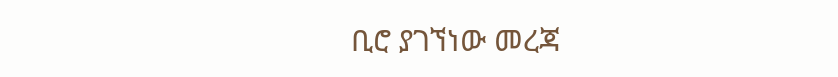ቢሮ ያገኘነው መረጃ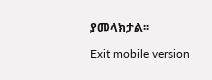ያመላክታል፡፡

Exit mobile version